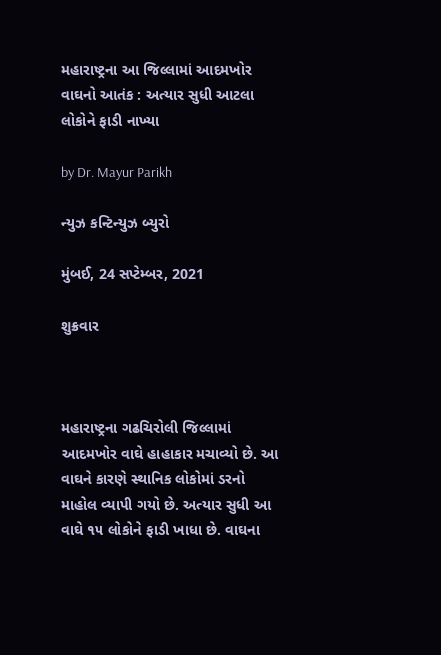મહારાષ્ટ્રના આ જિલ્લામાં આદમખોર વાઘનો આતંક : અત્યાર સુધી આટલા લોકોને ફાડી નાખ્યા

by Dr. Mayur Parikh

ન્યુઝ કન્ટિન્યુઝ બ્યુરો

મુંબઈ, 24 સપ્ટેમ્બર, 2021

શુક્રવાર



મહારાષ્ટ્રના ગઢચિરોલી જિલ્લામાં આદમખોર વાઘે હાહાકાર મચાવ્યો છે. આ વાઘને કારણે સ્થાનિક લોકોમાં ડરનો માહોલ વ્યાપી ગયો છે. અત્યાર સુધી આ વાઘે ૧૫ લોકોને ફાડી ખાધા છે. વાઘના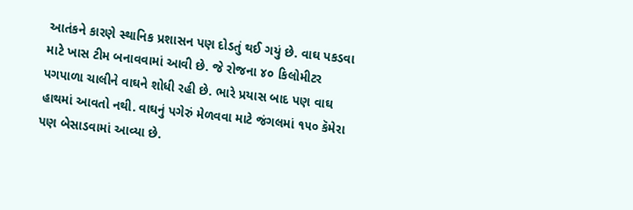આતંકને કારણે સ્થાનિક પ્રશાસન પણ દોડતું થઈ ગયું છે. વાઘ પકડવા માટે ખાસ ટીમ બનાવવામાં આવી છે. જે રોજના ૪૦ કિલોમીટર પગપાળા ચાલીને વાઘને શોધી રહી છે. ભારે પ્રયાસ બાદ પણ વાઘ હાથમાં આવતો નથી. વાઘનું પગેરું મેળવવા માટે જંગલમાં ૧૫૦ કૅમેરા પણ બેસાડવામાં આવ્યા છે.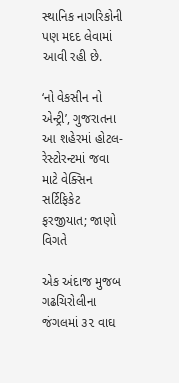સ્થાનિક નાગરિકોની પણ મદદ લેવામાં આવી રહી છે.

‘નો વેકસીન નો એન્ટ્રી’, ગુજરાતના આ શહેરમાં હોટલ-રેસ્ટોરન્ટમાં જવા માટે વેક્સિન સર્ટિફિકેટ ફરજીયાત; જાણો વિગતે

એક અંદાજ મુજબ ગઢચિરોલીના જંગલમાં ૩૨ વાઘ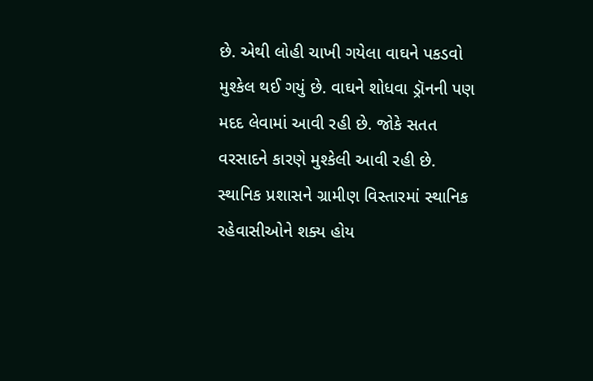છે. એથી લોહી ચાખી ગયેલા વાઘને પકડવો મુશ્કેલ થઈ ગયું છે. વાઘને શોધવા ડ્રૉનની પણ મદદ લેવામાં આવી રહી છે. જોકે સતત વરસાદને કારણે મુશ્કેલી આવી રહી છે. સ્થાનિક પ્રશાસને ગ્રામીણ વિસ્તારમાં સ્થાનિક રહેવાસીઓને શક્ય હોય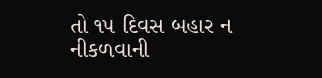તો ૧૫ દિવસ બહાર ન નીકળવાની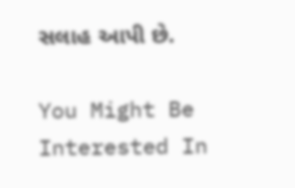સલાહ આપી છે.

You Might Be Interested In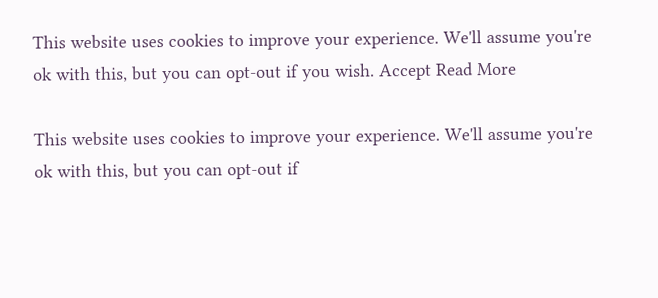This website uses cookies to improve your experience. We'll assume you're ok with this, but you can opt-out if you wish. Accept Read More

This website uses cookies to improve your experience. We'll assume you're ok with this, but you can opt-out if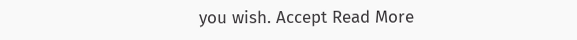you wish. Accept Read More